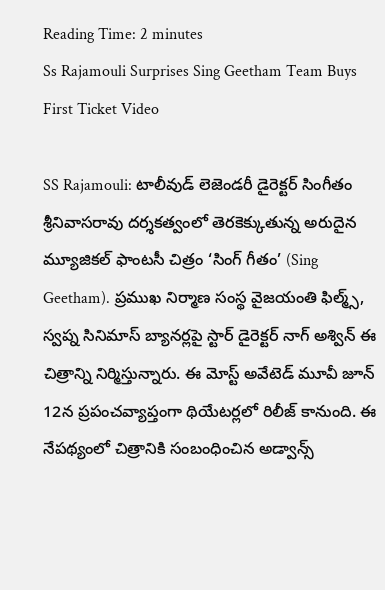Reading Time: 2 minutes
Ss Rajamouli Surprises Sing Geetham Team Buys First Ticket Video

SS Rajamouli: టాలీవుడ్ లెజెండరీ డైరెక్టర్ సింగీతం శ్రీనివాసరావు దర్శకత్వంలో తెరకెక్కుతున్న అరుదైన మ్యూజికల్ ఫాంటసీ చిత్రం ‘సింగ్ గీతం’ (Sing Geetham). ప్రముఖ నిర్మాణ సంస్థ వైజయంతి ఫిల్మ్స్, స్వప్న సినిమాస్ బ్యానర్లపై స్టార్ డైరెక్టర్ నాగ్ అశ్విన్ ఈ చిత్రాన్ని నిర్మిస్తున్నారు. ఈ మోస్ట్ అవేటెడ్ మూవీ జూన్ 12న ప్రపంచవ్యాప్తంగా థియేటర్లలో రిలీజ్ కానుంది. ఈ నేపథ్యంలో చిత్రానికి సంబంధించిన అడ్వాన్స్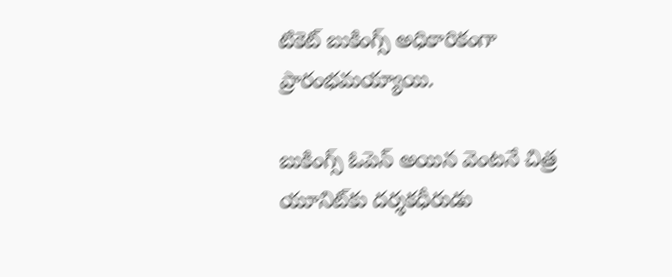టికెట్ బుకింగ్స్ అధికారికంగా ప్రారంభమయ్యాయి.

బుకింగ్స్ ఓపెన్ అయిన వెంటనే చిత్ర యూనిట్‌కు దర్శకధీరుడు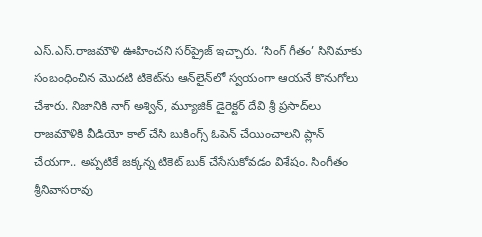ఎస్.ఎస్.రాజమౌళి ఊహించని సర్‌ప్రైజ్ ఇచ్చారు. ‘సింగ్ గీతం’ సినిమాకు సంబంధించిన మొదటి టికెట్‌ను ఆన్‌లైన్‌లో స్వయంగా ఆయనే కొనుగోలు చేశారు. నిజానికి నాగ్ అశ్విన్, మ్యూజిక్ డైరెక్టర్ దేవి శ్రీ ప్రసాద్‌లు రాజమౌళికి వీడియో కాల్ చేసి బుకింగ్స్ ఓపెన్ చేయించాలని ప్లాన్ చేయగా.. అప్పటికే జక్కన్న టికెట్ బుక్ చేసేసుకోవడం విశేషం. సింగీతం శ్రీనివాసరావు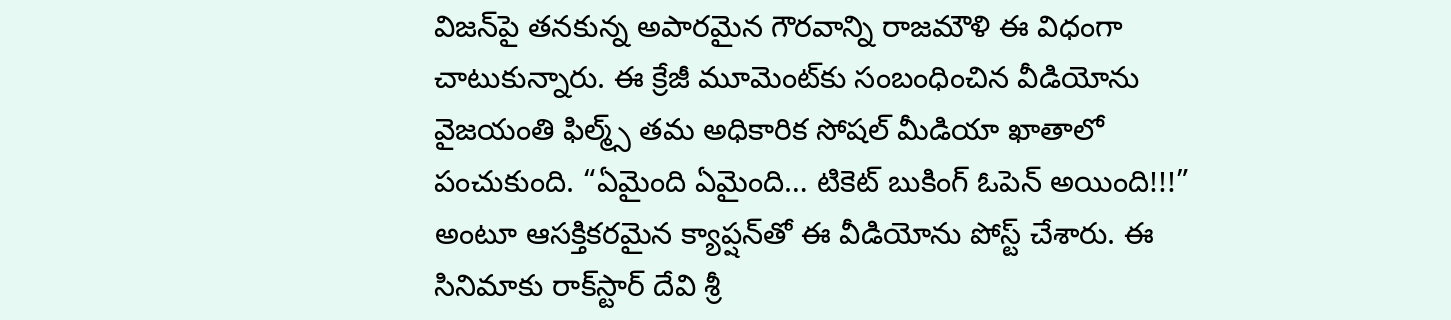విజన్‌పై తనకున్న అపారమైన గౌరవాన్ని రాజమౌళి ఈ విధంగా చాటుకున్నారు. ఈ క్రేజీ మూమెంట్‌కు సంబంధించిన వీడియోను వైజయంతి ఫిల్మ్స్ తమ అధికారిక సోషల్ మీడియా ఖాతాలో పంచుకుంది. “ఏమైంది ఏమైంది… టికెట్ బుకింగ్ ఓపెన్ అయింది!!!” అంటూ ఆసక్తికరమైన క్యాప్షన్‌తో ఈ వీడియోను పోస్ట్ చేశారు. ఈ సినిమాకు రాక్‌స్టార్ దేవి శ్రీ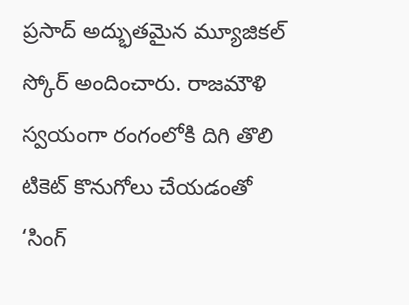ప్రసాద్ అద్భుతమైన మ్యూజికల్ స్కోర్ అందించారు. రాజమౌళి స్వయంగా రంగంలోకి దిగి తొలి టికెట్ కొనుగోలు చేయడంతో ‘సింగ్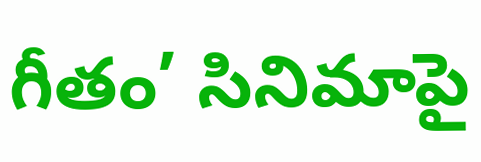గీతం’ సినిమాపై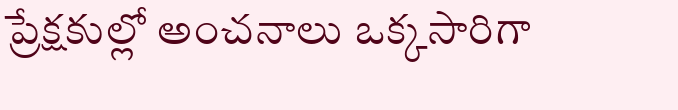ప్రేక్షకుల్లో అంచనాలు ఒక్కసారిగా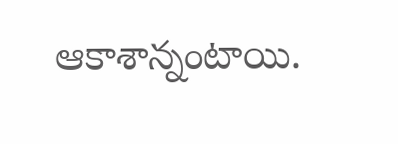ఆకాశాన్నంటాయి.